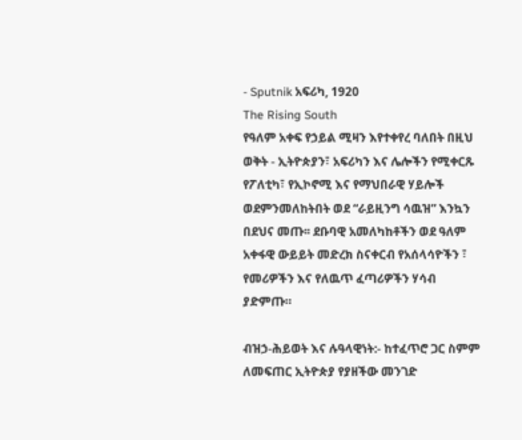- Sputnik አፍሪካ, 1920
The Rising South
የዓለም አቀፍ የኃይል ሚዛን እየተቀየረ ባለበት በዚህ ወቅት - ኢትዮጵያን፣ አፍሪካን እና ሌሎችን የሚቀርጹ የፖለቲካ፣ የኢኮኖሚ እና የማህበራዊ ሃይሎች ወደምንመለከትበት ወደ “ራይዚንግ ሳዉዝ” እንኳን በደህና መጡ፡፡ ደቡባዊ አመለካከቶችን ወደ ዓለም አቀፋዊ ውይይት መድረክ ስናቀርብ የአሰላሳዮችን ፣ የመሪዎችን እና የለዉጥ ፈጣሪዎችን ሃሳብ ያድምጡ።

ብዝኃ-ሕይወት እና ሉዓላዊነት:- ከተፈጥሮ ጋር ስምም ለመፍጠር ኢትዮጵያ የያዘችው መንገድ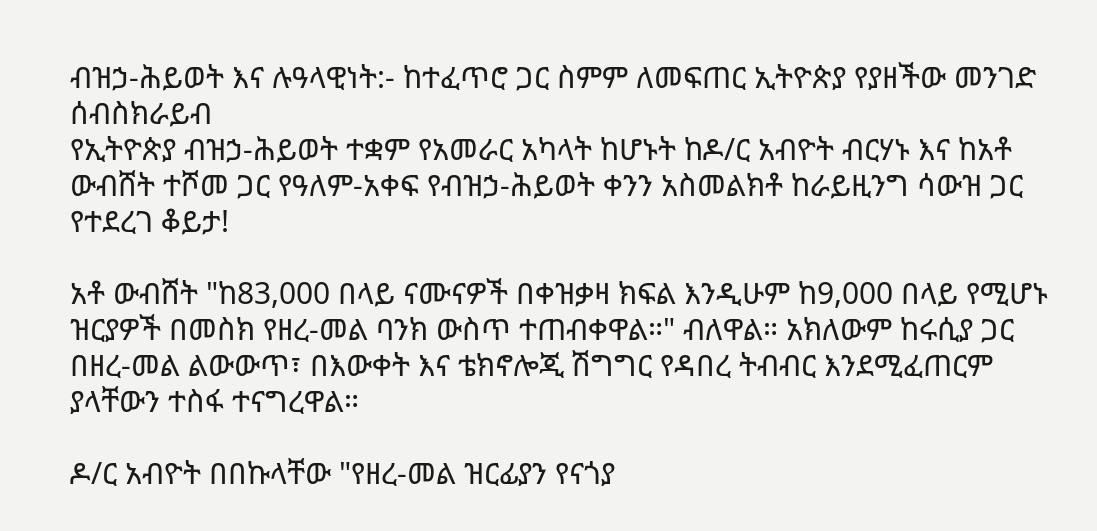ብዝኃ-ሕይወት እና ሉዓላዊነት:- ከተፈጥሮ ጋር ስምም ለመፍጠር ኢትዮጵያ የያዘችው መንገድ
ሰብስክራይብ
የኢትዮጵያ ብዝኃ-ሕይወት ተቋም የአመራር አካላት ከሆኑት ከዶ/ር አብዮት ብርሃኑ እና ከአቶ ውብሸት ተሾመ ጋር የዓለም-አቀፍ የብዝኃ-ሕይወት ቀንን አስመልክቶ ከራይዚንግ ሳውዝ ጋር የተደረገ ቆይታ!

አቶ ውብሸት "ከ83,000 በላይ ናሙናዎች በቀዝቃዛ ክፍል እንዲሁም ከ9,000 በላይ የሚሆኑ ዝርያዎች በመስክ የዘረ-መል ባንክ ውስጥ ተጠብቀዋል።" ብለዋል። አክለውም ከሩሲያ ጋር በዘረ-መል ልውውጥ፣ በእውቀት እና ቴክኖሎጂ ሽግግር የዳበረ ትብብር እንደሚፈጠርም ያላቸውን ተስፋ ተናግረዋል።

ዶ/ር አብዮት በበኩላቸው "የዘረ-መል ዝርፊያን የናጎያ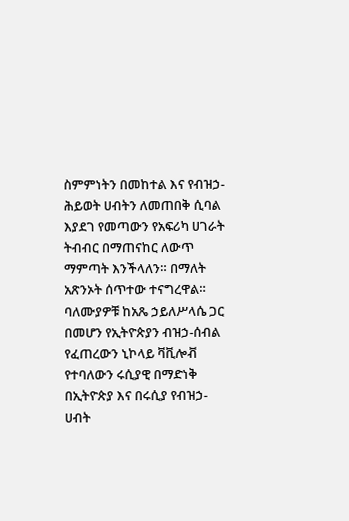ስምምነትን በመከተል እና የብዝኃ-ሕይወት ሀብትን ለመጠበቅ ሲባል እያደገ የመጣውን የአፍሪካ ሀገራት ትብብር በማጠናከር ለውጥ ማምጣት እንችላለን። በማለት አጽንኦት ሰጥተው ተናግረዋል።
ባለሙያዎቹ ከአጼ ኃይለሥላሴ ጋር በመሆን የኢትዮጵያን ብዝኃ-ሰብል የፈጠረውን ኒኮላይ ቫቪሎቭ የተባለውን ሩሲያዊ በማድነቅ በኢትዮጵያ እና በሩሲያ የብዝኃ-ሀብት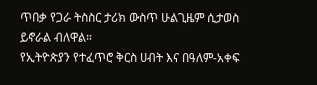ጥበቃ የጋራ ትስስር ታሪክ ውስጥ ሁልጊዜም ሲታወስ ይኖራል ብለዋል።
የኢትዮጵያን የተፈጥሮ ቅርስ ሀብት እና በዓለም-አቀፍ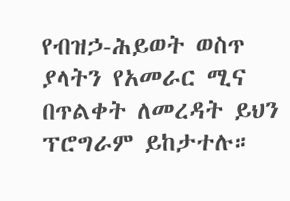የብዝኃ-ሕይወት ወስጥ ያላትን የአመራር ሚና በጥልቀት ለመረዳት ይህን ፕሮግራም ይከታተሉ።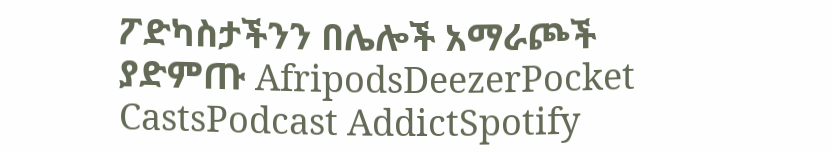ፖድካስታችንን በሌሎች አማራጮች ያድምጡ AfripodsDeezerPocket CastsPodcast AddictSpotify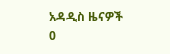አዳዲስ ዜናዎች
0